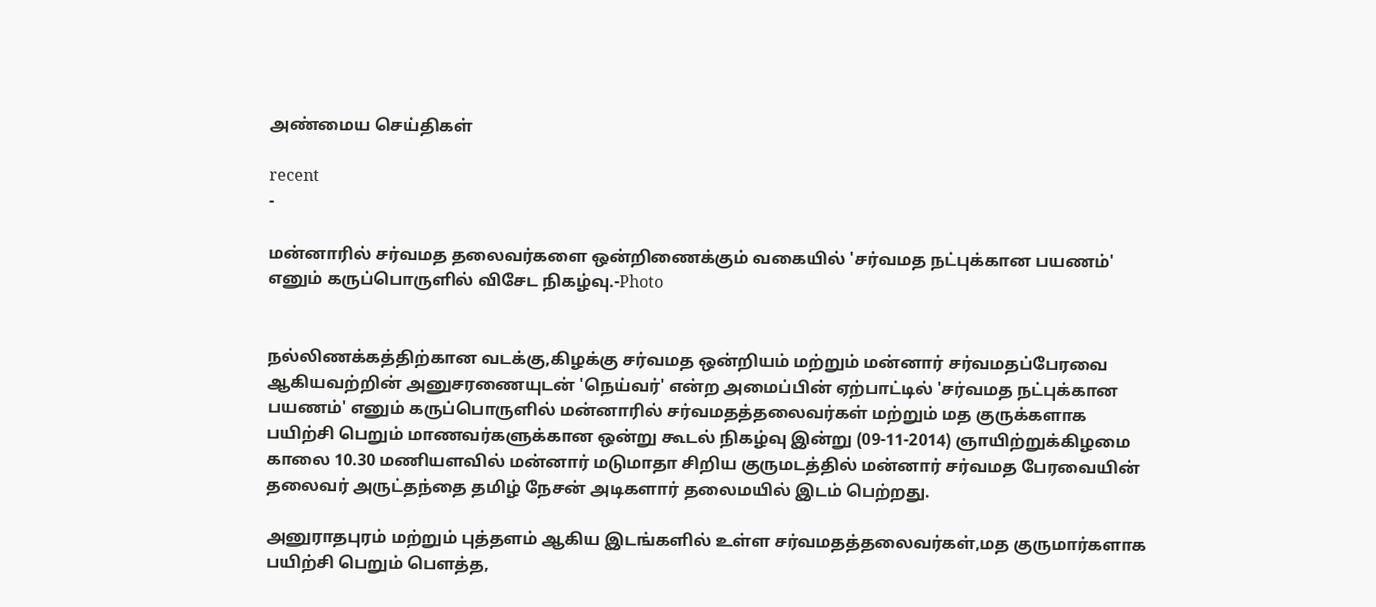அண்மைய செய்திகள்

recent
-

மன்னாரில் சர்வமத தலைவர்களை ஒன்றிணைக்கும் வகையில் 'சர்வமத நட்புக்கான பயணம்' எனும் கருப்பொருளில் விசேட நிகழ்வு.-Photo


நல்லிணக்கத்திற்கான வடக்கு,கிழக்கு சர்வமத ஒன்றியம் மற்றும் மன்னார் சர்வமதப்பேரவை ஆகியவற்றின் அனுசரணையுடன் 'நெய்வர்' என்ற அமைப்பின் ஏற்பாட்டில் 'சர்வமத நட்புக்கான பயணம்' எனும் கருப்பொருளில் மன்னாரில் சர்வமதத்தலைவர்கள் மற்றும் மத குருக்களாக பயிற்சி பெறும் மாணவர்களுக்கான ஒன்று கூடல் நிகழ்வு இன்று (09-11-2014) ஞாயிற்றுக்கிழமை காலை 10.30 மணியளவில் மன்னார் மடுமாதா சிறிய குருமடத்தில் மன்னார் சர்வமத பேரவையின் தலைவர் அருட்தந்தை தமிழ் நேசன் அடிகளார் தலைமயில் இடம் பெற்றது.

அனுராதபுரம் மற்றும் புத்தளம் ஆகிய இடங்களில் உள்ள சர்வமதத்தலைவர்கள்,மத குருமார்களாக பயிற்சி பெறும் பௌத்த,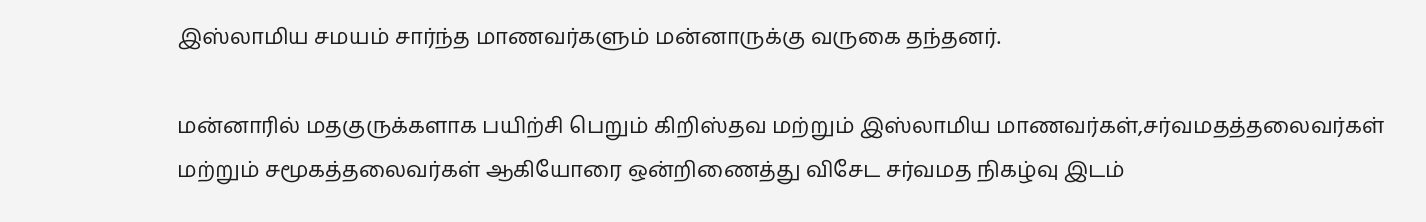இஸ்லாமிய சமயம் சார்ந்த மாணவர்களும் மன்னாருக்கு வருகை தந்தனர்.

மன்னாரில் மதகுருக்களாக பயிற்சி பெறும் கிறிஸ்தவ மற்றும் இஸ்லாமிய மாணவர்கள்,சர்வமதத்தலைவர்கள் மற்றும் சமூகத்தலைவர்கள் ஆகியோரை ஒன்றிணைத்து விசேட சர்வமத நிகழ்வு இடம்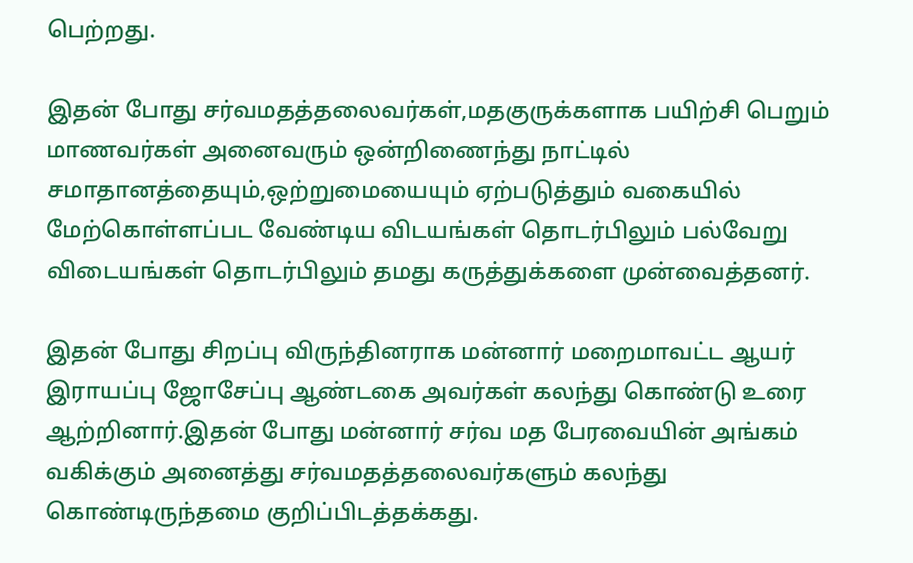பெற்றது.

இதன் போது சர்வமதத்தலைவர்கள்,மதகுருக்களாக பயிற்சி பெறும் மாணவர்கள் அனைவரும் ஒன்றிணைந்து நாட்டில் சமாதானத்தையும்,ஒற்றுமையையும் ஏற்படுத்தும் வகையில் மேற்கொள்ளப்பட வேண்டிய விடயங்கள் தொடர்பிலும் பல்வேறு விடையங்கள் தொடர்பிலும் தமது கருத்துக்களை முன்வைத்தனர்.

இதன் போது சிறப்பு விருந்தினராக மன்னார் மறைமாவட்ட ஆயர் இராயப்பு ஜோசேப்பு ஆண்டகை அவர்கள் கலந்து கொண்டு உரை ஆற்றினார்.இதன் போது மன்னார் சர்வ மத பேரவையின் அங்கம் வகிக்கும் அனைத்து சர்வமதத்தலைவர்களும் கலந்து கொண்டிருந்தமை குறிப்பிடத்தக்கது.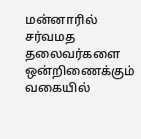மன்னாரில் சர்வமத தலைவர்களை ஒன்றிணைக்கும் வகையில்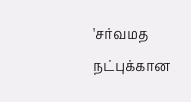'சர்வமத நட்புக்கான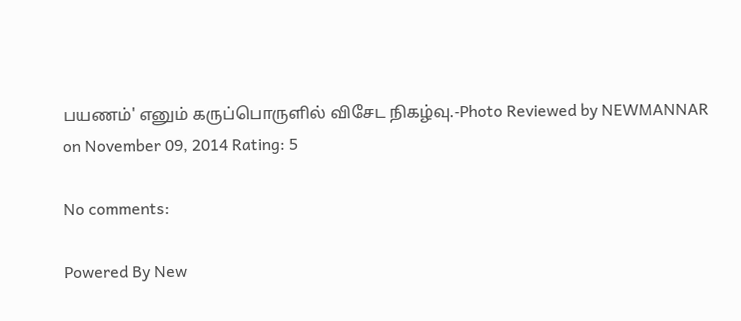பயணம்' எனும் கருப்பொருளில் விசேட நிகழ்வு.-Photo Reviewed by NEWMANNAR on November 09, 2014 Rating: 5

No comments:

Powered By New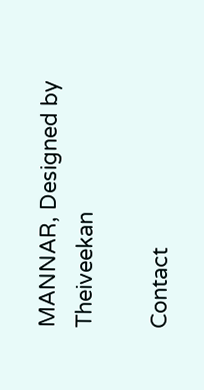MANNAR, Designed by Theiveekan

Contact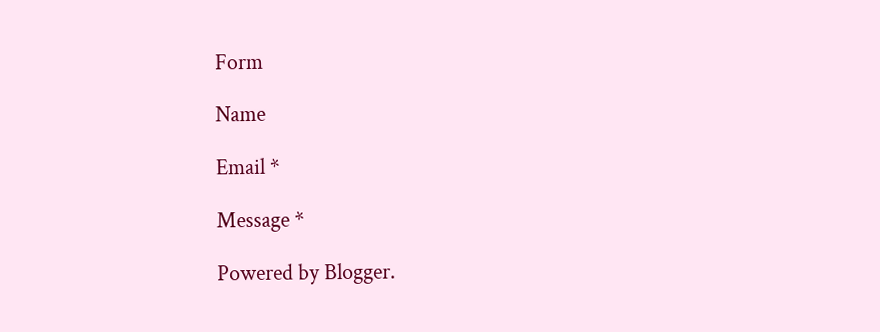Form

Name

Email *

Message *

Powered by Blogger.